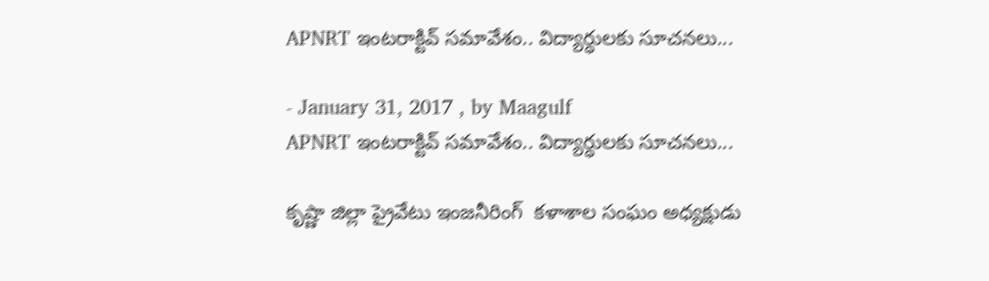APNRT ఇంటరాక్టివ్ సమావేశం.. విద్యార్ధులకు సూచనలు...

- January 31, 2017 , by Maagulf
APNRT ఇంటరాక్టివ్ సమావేశం.. విద్యార్ధులకు సూచనలు...

కృష్ణా జిల్లా ప్రైవేటు ఇంజనీరింగ్  కళాశాల సంఘం అధ్యక్షుడు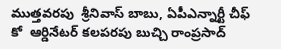ముత్తవరపు  శ్రీనివాస్ బాబు, ఏపీఎన్నార్టీ చీఫ్ కో  ఆర్డినేటర్ కలపరపు బుచ్చి రాంప్రసాద్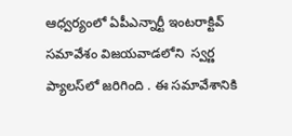ఆధ్వర్యంలో ఏపీఎన్నార్టీ ఇంటరాక్టివ్ సమావేశం విజయవాడలోని  స్వర్ణ ప్యాలస్‌లో జరిగింది . ఈ సమావేశానికి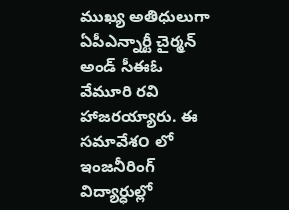ముఖ్య అతిధులుగా ఏపీఎన్నార్టీ చైర్మన్ అండ్ సీఈఓ  వేమూరి రవి హాజరయ్యారు. ఈ సమావేశ౦ లో ఇంజనీరింగ్ విద్యార్ధుల్లో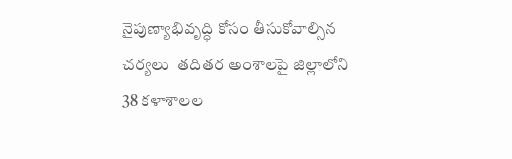నైపుణ్యాభివృద్ధి కోసం తీసుకోవాల్సిన చర్యలు  తదితర అంశాలపై జిల్లాలోని 38 కళాశాలల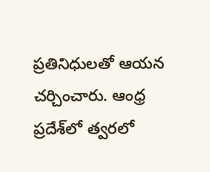ప్రతినిధులతో ఆయన చర్చించారు. ఆంధ్ర ప్రదేశ్‌లో త్వరలో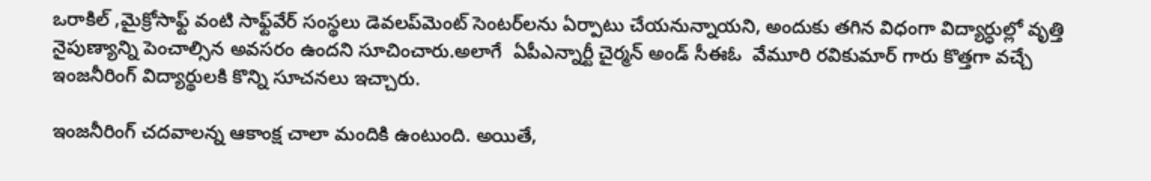ఒరాకిల్ ,మైక్రోసాఫ్ట్ వంటి సాఫ్ట్‌వేర్ సంస్థలు డెవలప్‌మెంట్ సెంటర్‌లను ఏర్పాటు చేయనున్నాయని, అందుకు తగిన విధంగా విద్యార్ధుల్లో వృత్తి నైపుణ్యాన్ని పెంచాల్సిన అవసరం ఉందని సూచించారు.అలాగే  ఏపీఎన్నార్టీ చైర్మన్ అండ్ సీఈఓ  వేమూరి రవికుమార్ గారు కొత్తగా వచ్చే ఇంజనీరింగ్ విద్యార్థులకి కొన్ని సూచనలు ఇచ్చారు.

ఇంజనీరింగ్‌ చదవాలన్న ఆకాంక్ష చాలా మందికి ఉంటుంది. అయితే,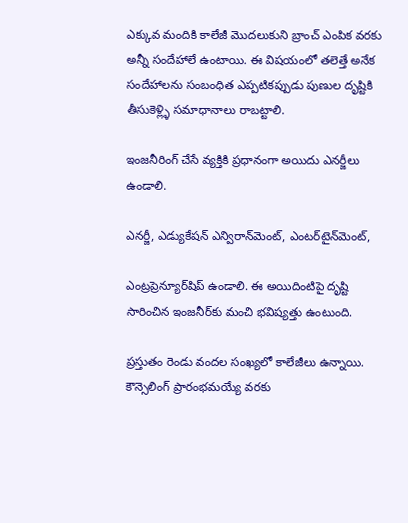ఎక్కువ మందికి కాలేజీ మొదలుకుని బ్రాంచ్‌ ఎంపిక వరకు అన్నీ సందేహాలే ఉంటాయి. ఈ విషయంలో తలెత్తే అనేక సందేహాలను సంబంధిత ఎప్పటికప్పుడు పుణుల దృష్టికి తీసుకెళ్ల్ళి సమాధానాలు రాబట్టాలి.

ఇంజనీరింగ్‌ చేసే వ్యక్తికి ప్రధానంగా అయిదు ఎనర్జీలు ఉండాలి.

ఎనర్జీ, ఎడ్యుకేషన్‌ ఎన్విరాన్‌మెంట్‌, ఎంటర్‌టైన్‌మెంట్‌,

ఎంట్రప్రెన్యూర్‌షిప్‌ ఉండాలి. ఈ అయిదింటిపై దృష్టి సారించిన ఇంజనీర్‌కు మంచి భవిష్యత్తు ఉంటుంది.

ప్రస్తుతం రెండు వందల సంఖ్యలో కాలేజీలు ఉన్నాయి. కౌన్సెలింగ్‌ ప్రారంభమయ్యే వరకు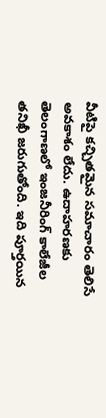వీటిపై కచ్చితమైన సమాచారం తెలిసే అవకాశం లేదు. ఉదాహరణకు తెలంగాణలో ఇంజనీరింగ్‌ కాలేజీల తనిఖీ జరుగుతోంది. ఇది పూర్తయిన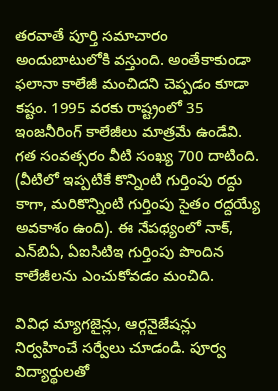తరవాతే పూర్తి సమాచారం అందుబాటులోకి వస్తుంది. అంతేకాకుండా ఫలానా కాలేజీ మంచిదని చెప్పడం కూడా కష్టం. 1995 వరకు రాష్ట్రంలో 35 ఇంజనీరింగ్‌ కాలేజీలు మాత్రమే ఉండేవి. గత సంవత్సరం వీటి సంఖ్య 700 దాటింది. (వీటిలో ఇప్పటికే కొన్నింటి గుర్తింపు రద్దు కాగా, మరికొన్నింటి గుర్తింపు సైతం రద్దయ్యే అవకాశం ఉంది). ఈ నేపథ్యంలో నాక్‌, ఎన్‌బిఏ, ఏఐసిటిఇ గుర్తింపు పొందిన కాలేజీలను ఎంచుకోవడం మంచిది.

వివిధ మ్యాగజైన్లు, ఆర్గనైజేషన్లు నిర్వహించే సర్వేలు చూడండి. పూర్వ విద్యార్థులతో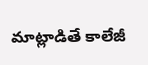మాట్లాడితే కాలేజీ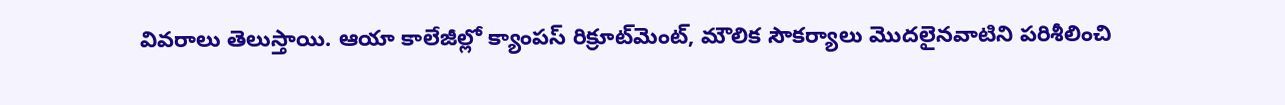వివరాలు తెలుస్తాయి. ఆయా కాలేజీల్లో క్యాంపస్‌ రిక్రూట్‌మెంట్‌, మౌలిక సౌకర్యాలు మొదలైనవాటిని పరిశీలించి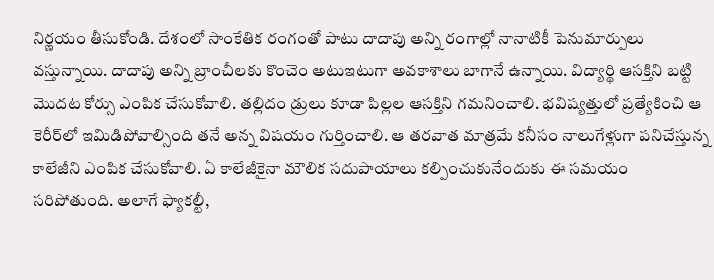నిర్ణయం తీసుకోండి. దేశంలో సాంకేతిక రంగంతో పాటు దాదాపు అన్ని రంగాల్లో నానాటికీ పెనుమార్పులు వస్తున్నాయి. దాదాపు అన్ని బ్రాంచీలకు కొంచెం అటుఇటుగా అవకాశాలు బాగానే ఉన్నాయి. విద్యార్థి ఆసక్తిని బట్టి మొదట కోర్సు ఎంపిక చేసుకోవాలి. తల్లిదం డ్రులు కూడా పిల్లల ఆసక్తిని గమనించాలి. భవిష్యత్తులో ప్రత్యేకించి ఆ కెరీర్‌లో ఇమిడిపోవాల్సింది తనే అన్న విషయం గుర్తించాలి. ఆ తరవాత మాత్రమే కనీసం నాలుగేళ్లుగా పనిచేస్తున్న కాలేజీని ఎంపిక చేసుకోవాలి. ఏ కాలేజీకైనా మౌలిక సదుపాయాలు కల్పించుకునేందుకు ఈ సమయం సరిపోతుంది. అలాగే ఫ్యాకల్టీ,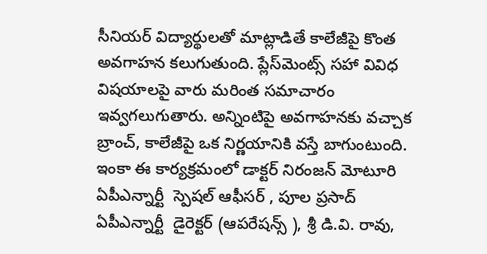సీనియర్‌ విద్యార్థులతో మాట్లాడితే కాలేజీపై కొంత అవగాహన కలుగుతుంది. ప్లేస్‌మెంట్స్‌ సహా వివిధ విషయాలపై వారు మరింత సమాచారం ఇవ్వగలుగుతారు. అన్నింటిపై అవగాహనకు వచ్చాక బ్రాంచ్‌, కాలేజీపై ఒక నిర్ణయానికి వస్తే బాగుంటుంది.
ఇంకా ఈ కార్యక్రమంలో డాక్టర్ నిరంజన్ మోటూరి ఏపీఎన్నార్టీ  స్పెషల్ ఆఫీసర్ , పూల ప్రసాద్  ఏపీఎన్నార్టీ  డైరెక్టర్ (ఆపరేషన్స్ ), శ్రీ డి.వి. రావు,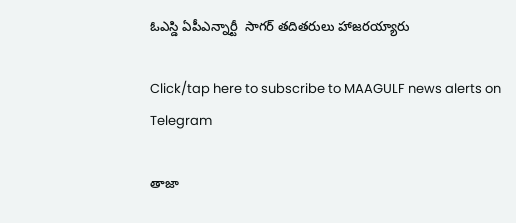ఓఎస్డి ఏపీఎన్నార్టీ  సాగర్ తదితరులు హాజరయ్యారు

Click/tap here to subscribe to MAAGULF news alerts on Telegram

తాజా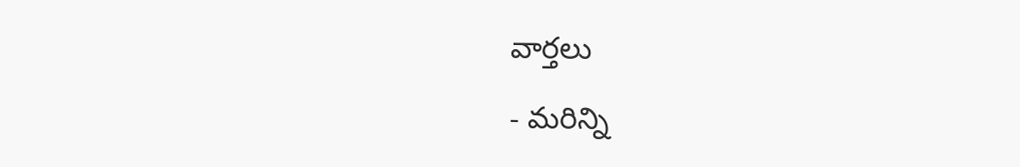వార్తలు

- మరిన్ని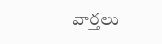వార్తలు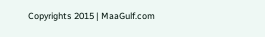Copyrights 2015 | MaaGulf.com